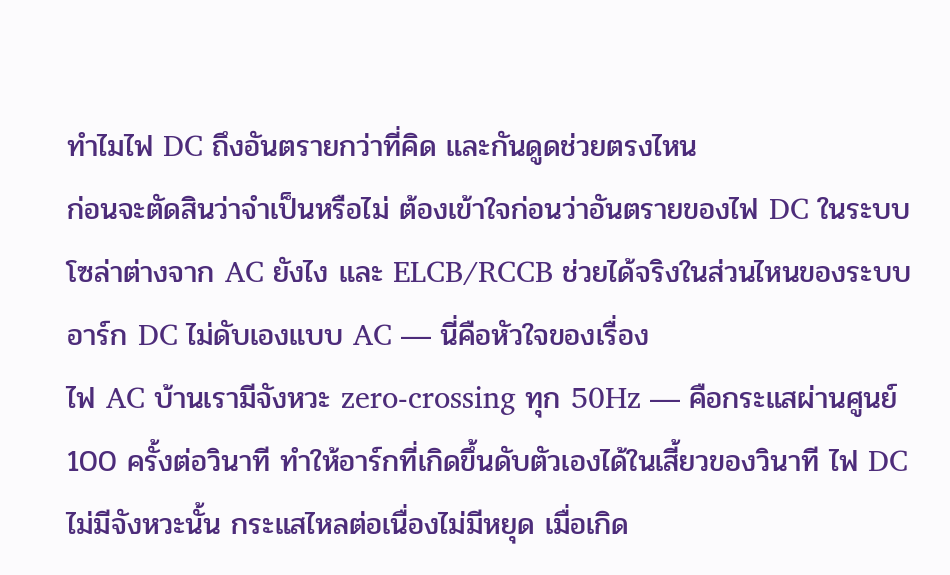ทำไมไฟ DC ถึงอันตรายกว่าที่คิด และกันดูดช่วยตรงไหน
ก่อนจะตัดสินว่าจำเป็นหรือไม่ ต้องเข้าใจก่อนว่าอันตรายของไฟ DC ในระบบโซล่าต่างจาก AC ยังไง และ ELCB/RCCB ช่วยได้จริงในส่วนไหนของระบบ
อาร์ก DC ไม่ดับเองแบบ AC — นี่คือหัวใจของเรื่อง
ไฟ AC บ้านเรามีจังหวะ zero-crossing ทุก 50Hz — คือกระแสผ่านศูนย์ 100 ครั้งต่อวินาที ทำให้อาร์กที่เกิดขึ้นดับตัวเองได้ในเสี้ยวของวินาที ไฟ DC ไม่มีจังหวะนั้น กระแสไหลต่อเนื่องไม่มีหยุด เมื่อเกิด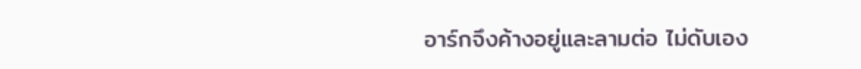อาร์กจึงค้างอยู่และลามต่อ ไม่ดับเอง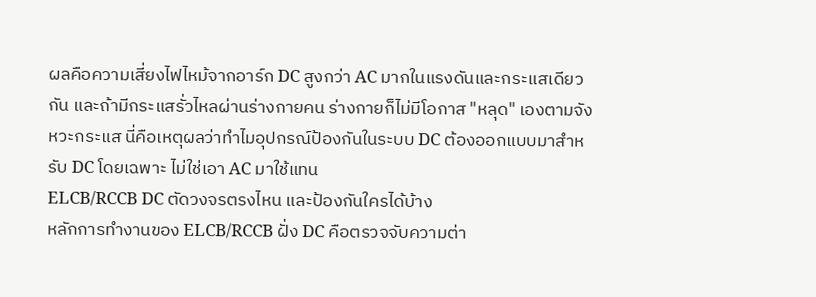ผลคือความเสี่ยงไฟไหม้จากอาร์ก DC สูงกว่า AC มากในแรงดันและกระแสเดียวกัน และถ้ามีกระแสรั่วไหลผ่านร่างกายคน ร่างกายก็ไม่มีโอกาส "หลุด" เองตามจังหวะกระแส นี่คือเหตุผลว่าทำไมอุปกรณ์ป้องกันในระบบ DC ต้องออกแบบมาสำหรับ DC โดยเฉพาะ ไม่ใช่เอา AC มาใช้แทน
ELCB/RCCB DC ตัดวงจรตรงไหน และป้องกันใครได้บ้าง
หลักการทำงานของ ELCB/RCCB ฝั่ง DC คือตรวจจับความต่า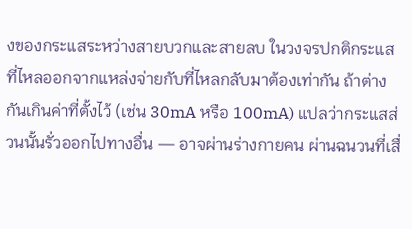งของกระแสระหว่างสายบวกและสายลบ ในวงจรปกติกระแสที่ไหลออกจากแหล่งจ่ายกับที่ไหลกลับมาต้องเท่ากัน ถ้าต่างกันเกินค่าที่ตั้งไว้ (เช่น 30mA หรือ 100mA) แปลว่ากระแสส่วนนั้นรั่วออกไปทางอื่น — อาจผ่านร่างกายคน ผ่านฉนวนที่เสื่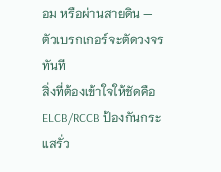อม หรือผ่านสายดิน — ตัวเบรกเกอร์จะตัดวงจรทันที
สิ่งที่ต้องเข้าใจให้ชัดคือ ELCB/RCCB ป้องกันกระแสรั่ว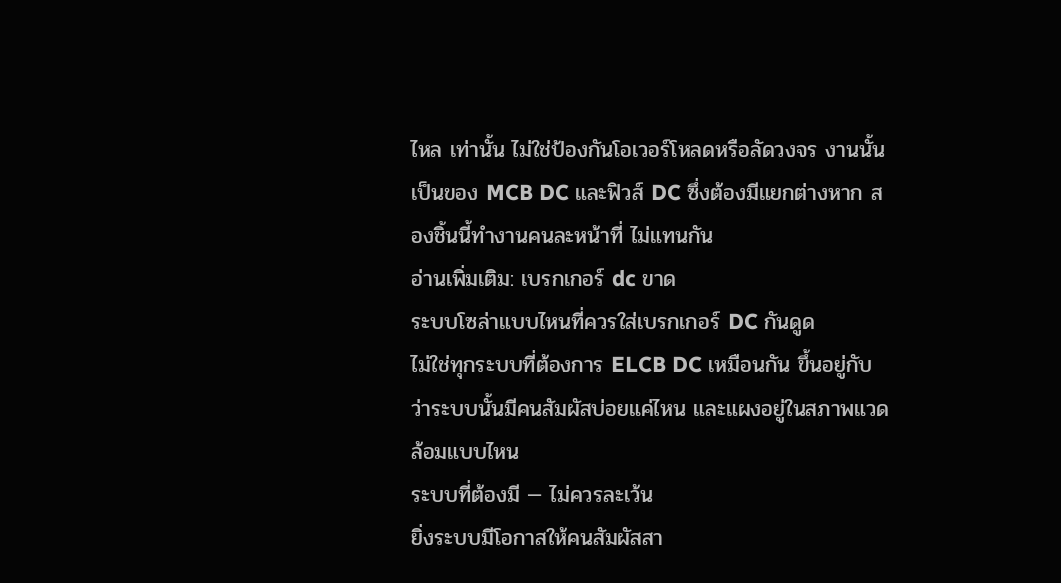ไหล เท่านั้น ไม่ใช่ป้องกันโอเวอร์โหลดหรือลัดวงจร งานนั้นเป็นของ MCB DC และฟิวส์ DC ซึ่งต้องมีแยกต่างหาก สองชิ้นนี้ทำงานคนละหน้าที่ ไม่แทนกัน
อ่านเพิ่มเติม: เบรกเกอร์ dc ขาด
ระบบโซล่าแบบไหนที่ควรใส่เบรกเกอร์ DC กันดูด
ไม่ใช่ทุกระบบที่ต้องการ ELCB DC เหมือนกัน ขึ้นอยู่กับว่าระบบนั้นมีคนสัมผัสบ่อยแค่ไหน และแผงอยู่ในสภาพแวดล้อมแบบไหน
ระบบที่ต้องมี — ไม่ควรละเว้น
ยิ่งระบบมีโอกาสให้คนสัมผัสสา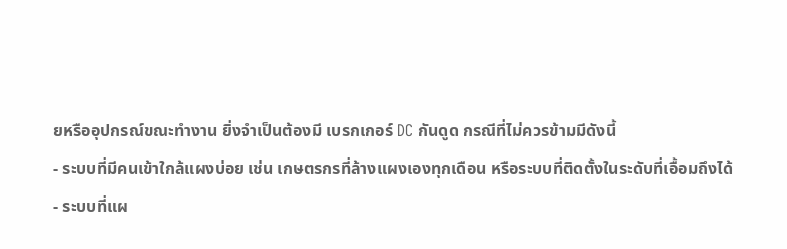ยหรืออุปกรณ์ขณะทำงาน ยิ่งจำเป็นต้องมี เบรกเกอร์ DC กันดูด กรณีที่ไม่ควรข้ามมีดังนี้
- ระบบที่มีคนเข้าใกล้แผงบ่อย เช่น เกษตรกรที่ล้างแผงเองทุกเดือน หรือระบบที่ติดตั้งในระดับที่เอื้อมถึงได้
- ระบบที่แผ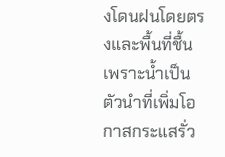งโดนฝนโดยตรงและพื้นที่ชื้น เพราะน้ำเป็นตัวนำที่เพิ่มโอกาสกระแสรั่ว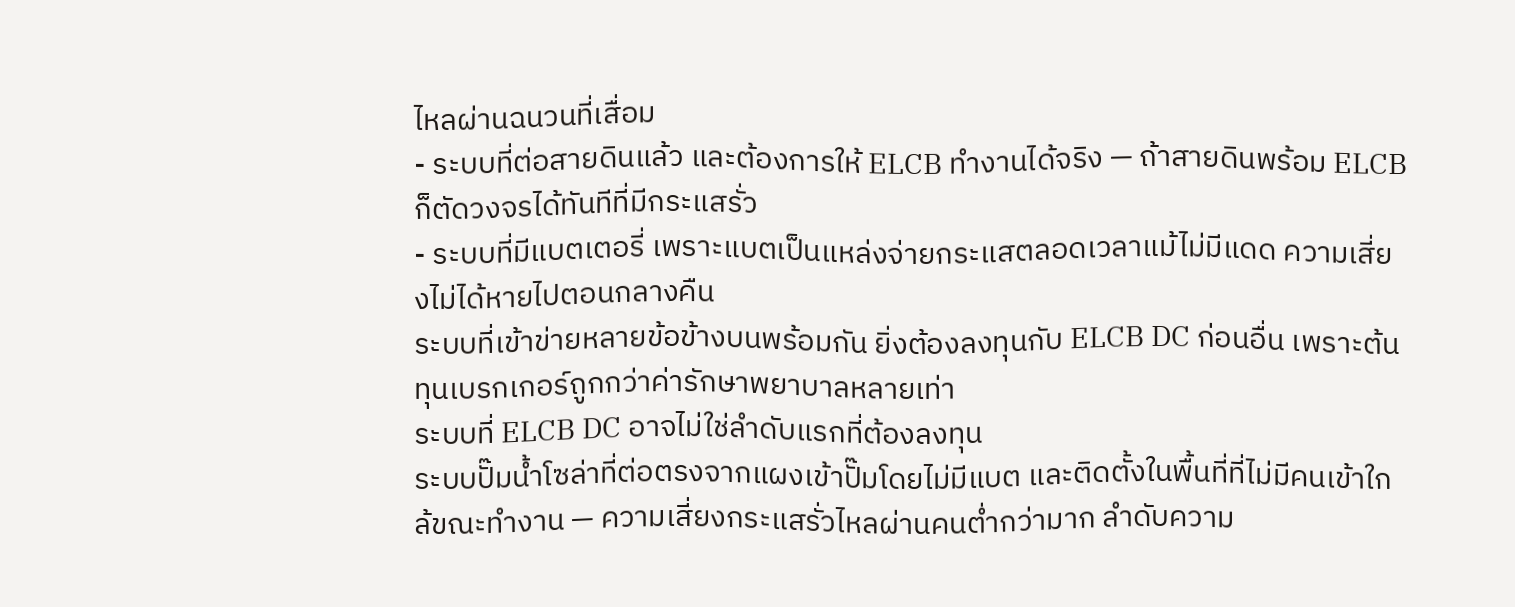ไหลผ่านฉนวนที่เสื่อม
- ระบบที่ต่อสายดินแล้ว และต้องการให้ ELCB ทำงานได้จริง — ถ้าสายดินพร้อม ELCB ก็ตัดวงจรได้ทันทีที่มีกระแสรั่ว
- ระบบที่มีแบตเตอรี่ เพราะแบตเป็นแหล่งจ่ายกระแสตลอดเวลาแม้ไม่มีแดด ความเสี่ยงไม่ได้หายไปตอนกลางคืน
ระบบที่เข้าข่ายหลายข้อข้างบนพร้อมกัน ยิ่งต้องลงทุนกับ ELCB DC ก่อนอื่น เพราะต้นทุนเบรกเกอร์ถูกกว่าค่ารักษาพยาบาลหลายเท่า
ระบบที่ ELCB DC อาจไม่ใช่ลำดับแรกที่ต้องลงทุน
ระบบปั๊มน้ำโซล่าที่ต่อตรงจากแผงเข้าปั๊มโดยไม่มีแบต และติดตั้งในพื้นที่ที่ไม่มีคนเข้าใกล้ขณะทำงาน — ความเสี่ยงกระแสรั่วไหลผ่านคนต่ำกว่ามาก ลำดับความ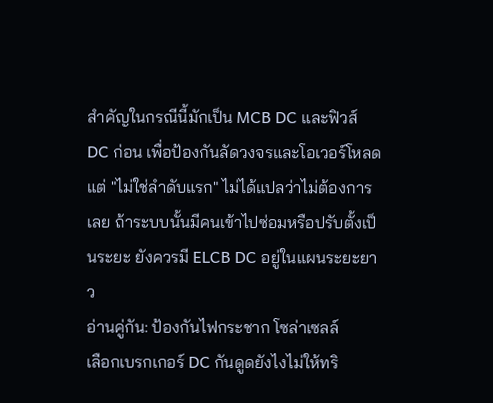สำคัญในกรณีนี้มักเป็น MCB DC และฟิวส์ DC ก่อน เพื่อป้องกันลัดวงจรและโอเวอร์โหลด
แต่ "ไม่ใช่ลำดับแรก" ไม่ได้แปลว่าไม่ต้องการเลย ถ้าระบบนั้นมีคนเข้าไปซ่อมหรือปรับตั้งเป็นระยะ ยังควรมี ELCB DC อยู่ในแผนระยะยาว
อ่านคู่กัน: ป้องกันไฟกระชาก โซล่าเซลล์
เลือกเบรกเกอร์ DC กันดูดยังไงไม่ให้ทริ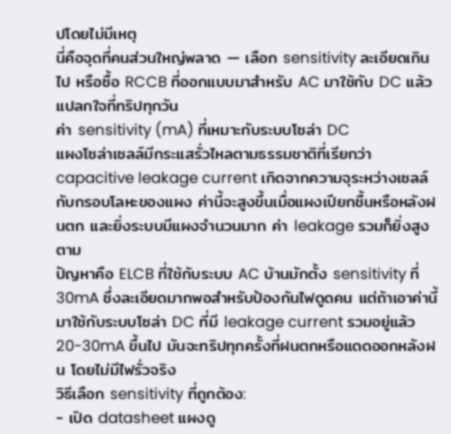ปโดยไม่มีเหตุ
นี่คือจุดที่คนส่วนใหญ่พลาด — เลือก sensitivity ละเอียดเกินไป หรือซื้อ RCCB ที่ออกแบบมาสำหรับ AC มาใช้กับ DC แล้วแปลกใจที่ทริปทุกวัน
ค่า sensitivity (mA) ที่เหมาะกับระบบโซล่า DC
แผงโซล่าเซลล์มีกระแสรั่วไหลตามธรรมชาติที่เรียกว่า capacitive leakage current เกิดจากความจุระหว่างเซลล์กับกรอบโลหะของแผง ค่านี้จะสูงขึ้นเมื่อแผงเปียกชื้นหรือหลังฝนตก และยิ่งระบบมีแผงจำนวนมาก ค่า leakage รวมก็ยิ่งสูงตาม
ปัญหาคือ ELCB ที่ใช้กับระบบ AC บ้านมักตั้ง sensitivity ที่ 30mA ซึ่งละเอียดมากพอสำหรับป้องกันไฟดูดคน แต่ถ้าเอาค่านี้มาใช้กับระบบโซล่า DC ที่มี leakage current รวมอยู่แล้ว 20-30mA ขึ้นไป มันจะทริปทุกครั้งที่ฝนตกหรือแดดออกหลังฝน โดยไม่มีไฟรั่วจริง
วิธีเลือก sensitivity ที่ถูกต้อง:
- เปิด datasheet แผงดู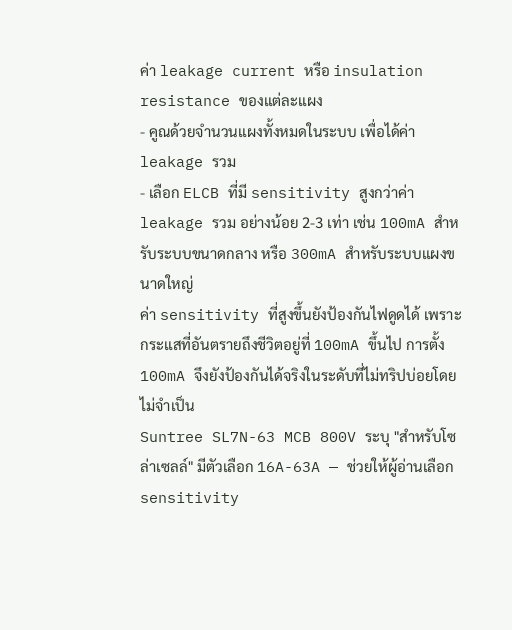ค่า leakage current หรือ insulation resistance ของแต่ละแผง
- คูณด้วยจำนวนแผงทั้งหมดในระบบ เพื่อได้ค่า leakage รวม
- เลือก ELCB ที่มี sensitivity สูงกว่าค่า leakage รวม อย่างน้อย 2-3 เท่า เช่น 100mA สำหรับระบบขนาดกลาง หรือ 300mA สำหรับระบบแผงขนาดใหญ่
ค่า sensitivity ที่สูงขึ้นยังป้องกันไฟดูดได้ เพราะกระแสที่อันตรายถึงชีวิตอยู่ที่ 100mA ขึ้นไป การตั้ง 100mA จึงยังป้องกันได้จริงในระดับที่ไม่ทริปบ่อยโดยไม่จำเป็น
Suntree SL7N-63 MCB 800V ระบุ "สำหรับโซล่าเซลล์" มีตัวเลือก 16A-63A — ช่วยให้ผู้อ่านเลือก sensitivity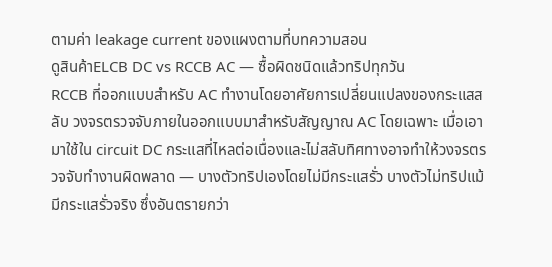ตามค่า leakage current ของแผงตามที่บทความสอน
ดูสินค้าELCB DC vs RCCB AC — ซื้อผิดชนิดแล้วทริปทุกวัน
RCCB ที่ออกแบบสำหรับ AC ทำงานโดยอาศัยการเปลี่ยนแปลงของกระแสสลับ วงจรตรวจจับภายในออกแบบมาสำหรับสัญญาณ AC โดยเฉพาะ เมื่อเอามาใช้ใน circuit DC กระแสที่ไหลต่อเนื่องและไม่สลับทิศทางอาจทำให้วงจรตรวจจับทำงานผิดพลาด — บางตัวทริปเองโดยไม่มีกระแสรั่ว บางตัวไม่ทริปแม้มีกระแสรั่วจริง ซึ่งอันตรายกว่า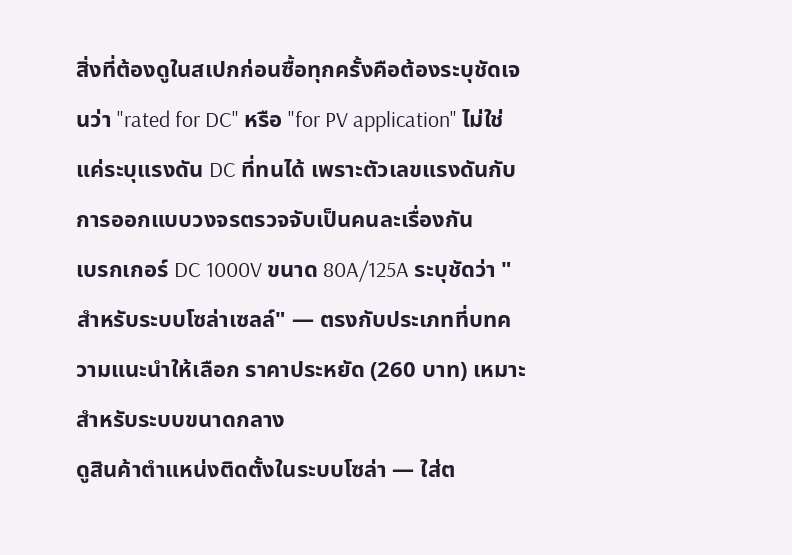สิ่งที่ต้องดูในสเปกก่อนซื้อทุกครั้งคือต้องระบุชัดเจนว่า "rated for DC" หรือ "for PV application" ไม่ใช่แค่ระบุแรงดัน DC ที่ทนได้ เพราะตัวเลขแรงดันกับการออกแบบวงจรตรวจจับเป็นคนละเรื่องกัน
เบรกเกอร์ DC 1000V ขนาด 80A/125A ระบุชัดว่า "สำหรับระบบโซล่าเซลล์" — ตรงกับประเภทที่บทความแนะนำให้เลือก ราคาประหยัด (260 บาท) เหมาะสำหรับระบบขนาดกลาง
ดูสินค้าตำแหน่งติดตั้งในระบบโซล่า — ใส่ต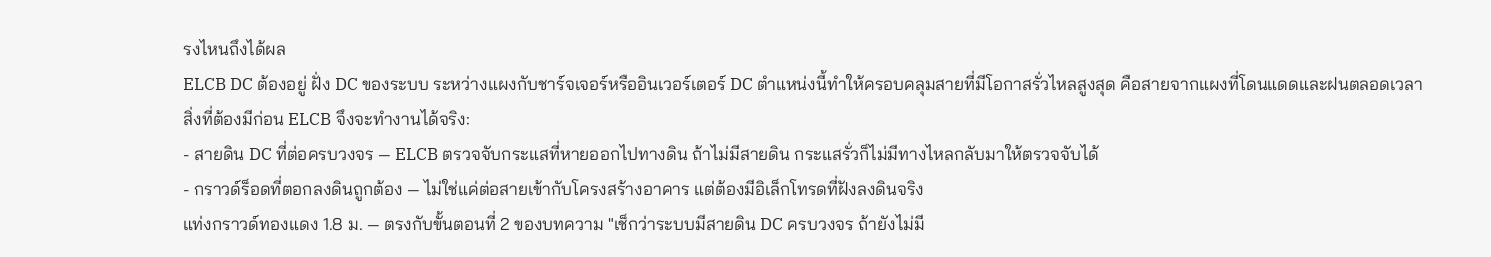รงไหนถึงได้ผล
ELCB DC ต้องอยู่ ฝั่ง DC ของระบบ ระหว่างแผงกับชาร์จเจอร์หรืออินเวอร์เตอร์ DC ตำแหน่งนี้ทำให้ครอบคลุมสายที่มีโอกาสรั่วไหลสูงสุด คือสายจากแผงที่โดนแดดและฝนตลอดเวลา
สิ่งที่ต้องมีก่อน ELCB จึงจะทำงานได้จริง:
- สายดิน DC ที่ต่อครบวงจร — ELCB ตรวจจับกระแสที่หายออกไปทางดิน ถ้าไม่มีสายดิน กระแสรั่วก็ไม่มีทางไหลกลับมาให้ตรวจจับได้
- กราวด์ร็อดที่ตอกลงดินถูกต้อง — ไม่ใช่แค่ต่อสายเข้ากับโครงสร้างอาคาร แต่ต้องมีอิเล็กโทรดที่ฝังลงดินจริง
แท่งกราวด์ทองแดง 1.8 ม. — ตรงกับขั้นตอนที่ 2 ของบทความ "เช็กว่าระบบมีสายดิน DC ครบวงจร ถ้ายังไม่มี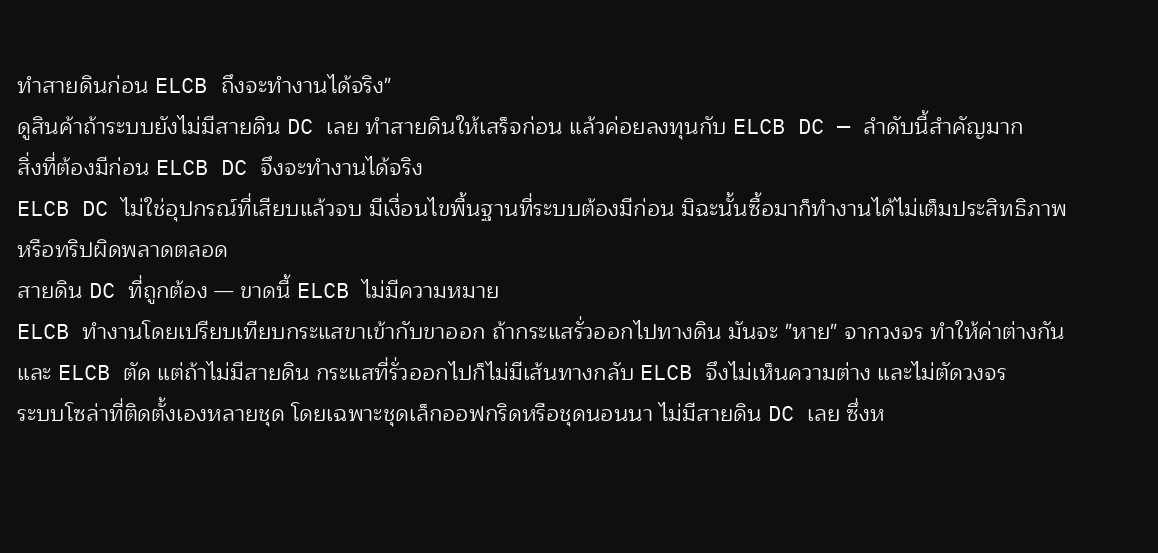ทำสายดินก่อน ELCB ถึงจะทำงานได้จริง"
ดูสินค้าถ้าระบบยังไม่มีสายดิน DC เลย ทำสายดินให้เสร็จก่อน แล้วค่อยลงทุนกับ ELCB DC — ลำดับนี้สำคัญมาก
สิ่งที่ต้องมีก่อน ELCB DC จึงจะทำงานได้จริง
ELCB DC ไม่ใช่อุปกรณ์ที่เสียบแล้วจบ มีเงื่อนไขพื้นฐานที่ระบบต้องมีก่อน มิฉะนั้นซื้อมาก็ทำงานได้ไม่เต็มประสิทธิภาพหรือทริปผิดพลาดตลอด
สายดิน DC ที่ถูกต้อง — ขาดนี้ ELCB ไม่มีความหมาย
ELCB ทำงานโดยเปรียบเทียบกระแสขาเข้ากับขาออก ถ้ากระแสรั่วออกไปทางดิน มันจะ "หาย" จากวงจร ทำให้ค่าต่างกัน และ ELCB ตัด แต่ถ้าไม่มีสายดิน กระแสที่รั่วออกไปก็ไม่มีเส้นทางกลับ ELCB จึงไม่เห็นความต่าง และไม่ตัดวงจร
ระบบโซล่าที่ติดตั้งเองหลายชุด โดยเฉพาะชุดเล็กออฟกริดหรือชุดนอนนา ไม่มีสายดิน DC เลย ซึ่งห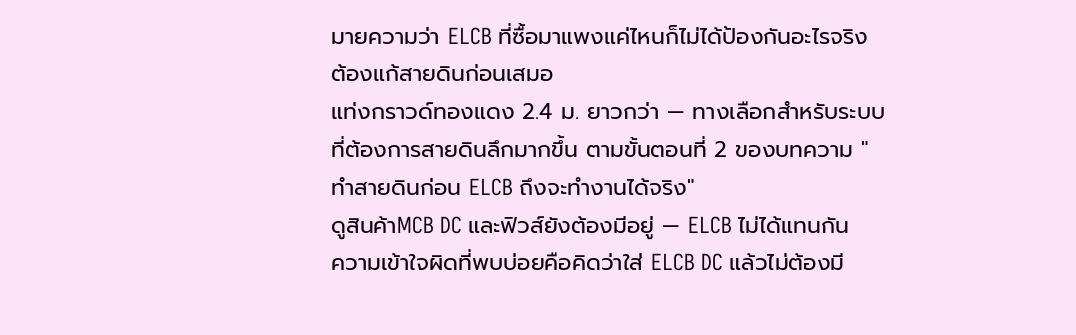มายความว่า ELCB ที่ซื้อมาแพงแค่ไหนก็ไม่ได้ป้องกันอะไรจริง ต้องแก้สายดินก่อนเสมอ
แท่งกราวด์ทองแดง 2.4 ม. ยาวกว่า — ทางเลือกสำหรับระบบที่ต้องการสายดินลึกมากขึ้น ตามขั้นตอนที่ 2 ของบทความ "ทำสายดินก่อน ELCB ถึงจะทำงานได้จริง"
ดูสินค้าMCB DC และฟิวส์ยังต้องมีอยู่ — ELCB ไม่ได้แทนกัน
ความเข้าใจผิดที่พบบ่อยคือคิดว่าใส่ ELCB DC แล้วไม่ต้องมี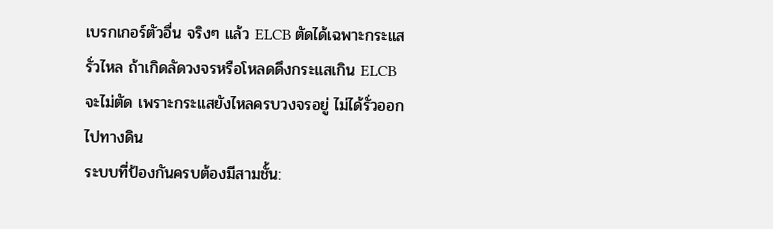เบรกเกอร์ตัวอื่น จริงๆ แล้ว ELCB ตัดได้เฉพาะกระแสรั่วไหล ถ้าเกิดลัดวงจรหรือโหลดดึงกระแสเกิน ELCB จะไม่ตัด เพราะกระแสยังไหลครบวงจรอยู่ ไม่ได้รั่วออกไปทางดิน
ระบบที่ป้องกันครบต้องมีสามชั้น: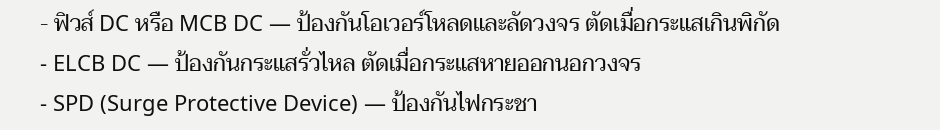- ฟิวส์ DC หรือ MCB DC — ป้องกันโอเวอร์โหลดและลัดวงจร ตัดเมื่อกระแสเกินพิกัด
- ELCB DC — ป้องกันกระแสรั่วไหล ตัดเมื่อกระแสหายออกนอกวงจร
- SPD (Surge Protective Device) — ป้องกันไฟกระชา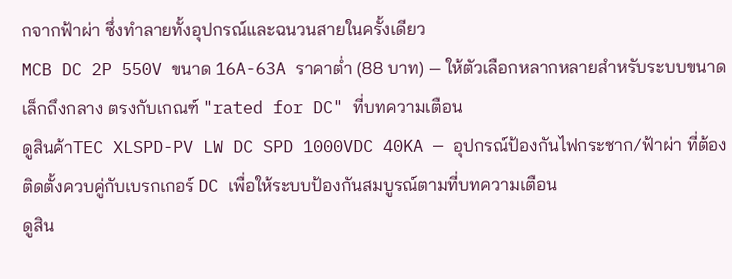กจากฟ้าผ่า ซึ่งทำลายทั้งอุปกรณ์และฉนวนสายในครั้งเดียว
MCB DC 2P 550V ขนาด 16A-63A ราคาต่ำ (88 บาท) — ให้ตัวเลือกหลากหลายสำหรับระบบขนาดเล็กถึงกลาง ตรงกับเกณฑ์ "rated for DC" ที่บทความเตือน
ดูสินค้าTEC XLSPD-PV LW DC SPD 1000VDC 40KA — อุปกรณ์ป้องกันไฟกระชาก/ฟ้าผ่า ที่ต้องติดตั้งควบคู่กับเบรกเกอร์ DC เพื่อให้ระบบป้องกันสมบูรณ์ตามที่บทความเตือน
ดูสิน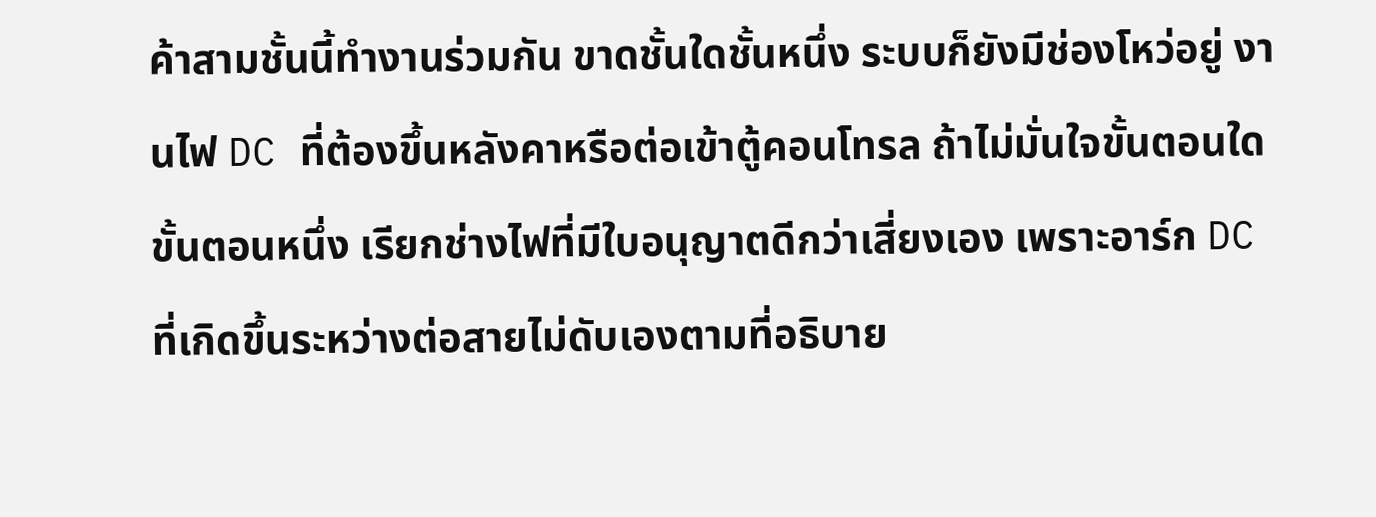ค้าสามชั้นนี้ทำงานร่วมกัน ขาดชั้นใดชั้นหนึ่ง ระบบก็ยังมีช่องโหว่อยู่ งานไฟ DC ที่ต้องขึ้นหลังคาหรือต่อเข้าตู้คอนโทรล ถ้าไม่มั่นใจขั้นตอนใดขั้นตอนหนึ่ง เรียกช่างไฟที่มีใบอนุญาตดีกว่าเสี่ยงเอง เพราะอาร์ก DC ที่เกิดขึ้นระหว่างต่อสายไม่ดับเองตามที่อธิบาย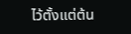ไว้ตั้งแต่ต้น